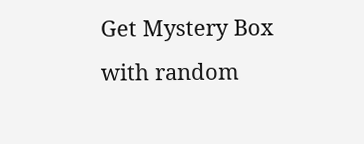Get Mystery Box with random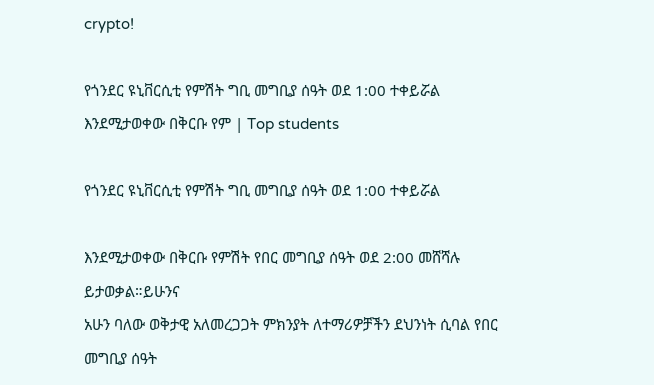crypto!

የጎንደር ዩኒቨርሲቲ የምሽት ግቢ መግቢያ ሰዓት ወደ 1:00 ተቀይሯል እንደሚታወቀው በቅርቡ የም | Top students

የጎንደር ዩኒቨርሲቲ የምሽት ግቢ መግቢያ ሰዓት ወደ 1:00 ተቀይሯል

እንደሚታወቀው በቅርቡ የምሽት የበር መግቢያ ሰዓት ወደ 2:00 መሸሻሉ ይታወቃል።ይሁንና
አሁን ባለው ወቅታዊ አለመረጋጋት ምክንያት ለተማሪዎቻችን ደህንነት ሲባል የበር መግቢያ ሰዓት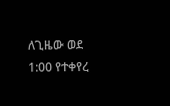ለጊዜው ወደ 1:00 የተቀየረ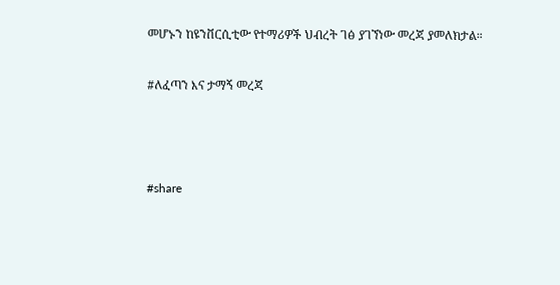መሆኑን ከዩንቨርሲቲው የተማሪዎች ህብረት ገፅ ያገኘነው መረጃ ያመለክታል።

#ለፈጣን እና ታማኝ መረጃ



#share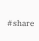#share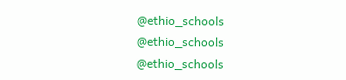@ethio_schools
@ethio_schools
@ethio_schools